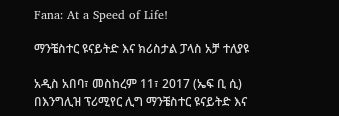Fana: At a Speed of Life!

ማንቼስተር ዩናይትድ እና ክሪስታል ፓላስ አቻ ተለያዩ

አዲስ አበባ፣ መስከረም 11፣ 2017 (ኤፍ ቢ ሲ) በእንግሊዝ ፕሪሚየር ሊግ ማንቼስተር ዩናይትድ እና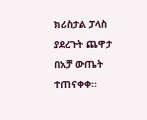ክሪስታል ፓላስ ያደረጉት ጨዋታ በአቻ ውጤት ተጠናቀቀ፡፡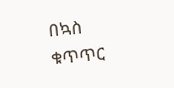በኳስ ቁጥጥር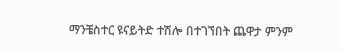ማንቼስተር ዩናይትድ ተሽሎ በተገኘበት ጨዋታ ምንም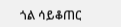ጎል ሳይቆጠር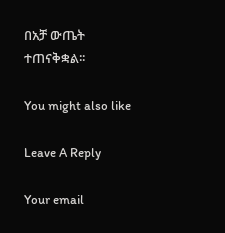በአቻ ውጤት ተጠናቅቋል፡፡

You might also like

Leave A Reply

Your email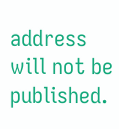address will not be published.